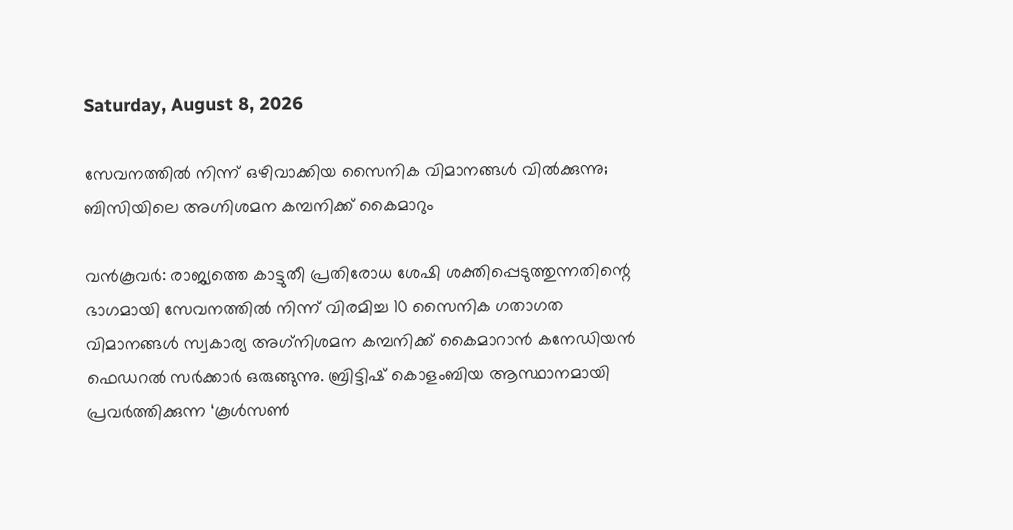Saturday, August 8, 2026

സേവനത്തില്‍ നിന്ന് ഒഴിവാക്കിയ സൈനിക വിമാനങ്ങള്‍ വില്‍ക്കുന്നു; ബിസിയിലെ അഗ്നിശമന കമ്പനിക്ക് കൈമാറും

വന്‍കൂവര്‍: രാജ്യത്തെ കാട്ടുതീ പ്രതിരോധ ശേഷി ശക്തിപ്പെടുത്തുന്നതിന്റെ ഭാഗമായി സേവനത്തില്‍ നിന്ന് വിരമിച്ച 10 സൈനിക ഗതാഗത വിമാനങ്ങള്‍ സ്വകാര്യ അഗ്‌നിശമന കമ്പനിക്ക് കൈമാറാന്‍ കനേഡിയന്‍ ഫെഡറല്‍ സര്‍ക്കാര്‍ ഒരുങ്ങുന്നു. ബ്രിട്ടിഷ് കൊളംബിയ ആസ്ഥാനമായി പ്രവര്‍ത്തിക്കുന്ന ‘കൂള്‍സണ്‍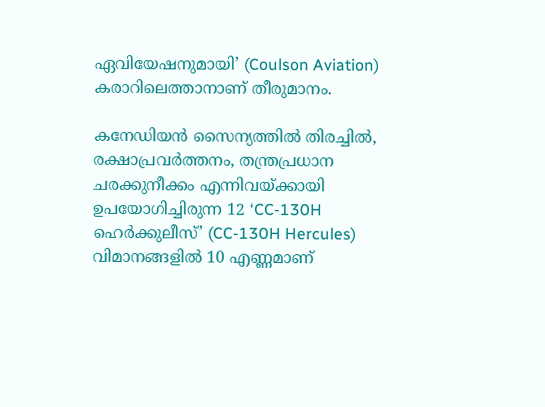ഏവിയേഷനുമായി’ (Coulson Aviation) കരാറിലെത്താനാണ് തീരുമാനം.

കനേഡിയന്‍ സൈന്യത്തില്‍ തിരച്ചില്‍, രക്ഷാപ്രവര്‍ത്തനം, തന്ത്രപ്രധാന ചരക്കുനീക്കം എന്നിവയ്ക്കായി ഉപയോഗിച്ചിരുന്ന 12 ‘CC-130H ഹെര്‍ക്കുലീസ്’ (CC-130H Hercules) വിമാനങ്ങളില്‍ 10 എണ്ണമാണ്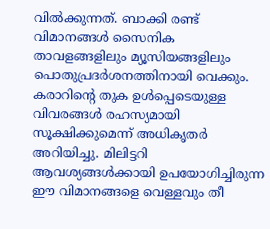വില്‍ക്കുന്നത്. ബാക്കി രണ്ട് വിമാനങ്ങള്‍ സൈനിക താവളങ്ങളിലും മ്യൂസിയങ്ങളിലും പൊതുപ്രദര്‍ശനത്തിനായി വെക്കും. കരാറിന്റെ തുക ഉള്‍പ്പെടെയുള്ള വിവരങ്ങള്‍ രഹസ്യമായി സൂക്ഷിക്കുമെന്ന് അധികൃതര്‍ അറിയിച്ചു. മിലിട്ടറി ആവശ്യങ്ങള്‍ക്കായി ഉപയോഗിച്ചിരുന്ന ഈ വിമാനങ്ങളെ വെള്ളവും തീ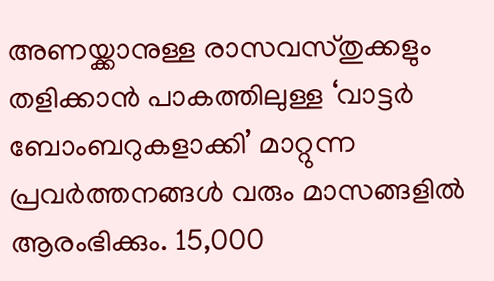അണയ്ക്കാനുള്ള രാസവസ്തുക്കളും തളിക്കാന്‍ പാകത്തിലുള്ള ‘വാട്ടര്‍ ബോംബറുകളാക്കി’ മാറ്റുന്ന പ്രവര്‍ത്തനങ്ങള്‍ വരും മാസങ്ങളില്‍ ആരംഭിക്കും. 15,000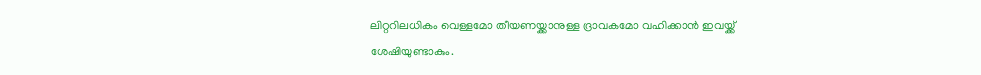ലിറ്ററിലധികം വെള്ളമോ തീയണയ്ക്കാനുള്ള ദ്രാവകമോ വഹിക്കാന്‍ ഇവയ്ക്ക് ശേഷിയുണ്ടാകും.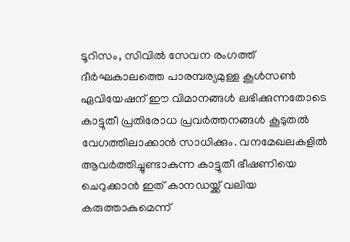ടൂറിസം, സിവില്‍ സേവന രംഗത്ത് ദീര്‍ഘകാലത്തെ പാരമ്പര്യമുള്ള കൂള്‍സണ്‍ ഏവിയേഷന് ഈ വിമാനങ്ങള്‍ ലഭിക്കുന്നതോടെ കാട്ടുതീ പ്രതിരോധ പ്രവര്‍ത്തനങ്ങള്‍ കൂടുതല്‍ വേഗത്തിലാക്കാന്‍ സാധിക്കും. വനമേഖലകളില്‍ ആവര്‍ത്തിച്ചുണ്ടാകുന്ന കാട്ടുതീ ഭീഷണിയെ ചെറുക്കാന്‍ ഇത് കാനഡയ്ക്ക് വലിയ കരുത്താകുമെന്ന്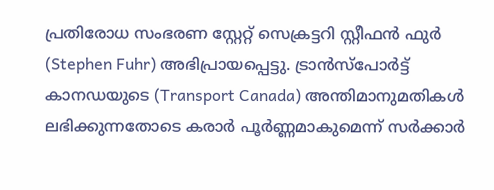പ്രതിരോധ സംഭരണ സ്റ്റേറ്റ് സെക്രട്ടറി സ്റ്റീഫന്‍ ഫുര്‍ (Stephen Fuhr) അഭിപ്രായപ്പെട്ടു. ട്രാന്‍സ്‌പോര്‍ട്ട് കാനഡയുടെ (Transport Canada) അന്തിമാനുമതികള്‍ ലഭിക്കുന്നതോടെ കരാര്‍ പൂര്‍ണ്ണമാകുമെന്ന് സര്‍ക്കാര്‍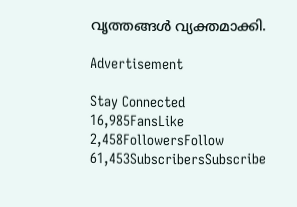വൃത്തങ്ങള്‍ വ്യക്തമാക്കി.

Advertisement

Stay Connected
16,985FansLike
2,458FollowersFollow
61,453SubscribersSubscribe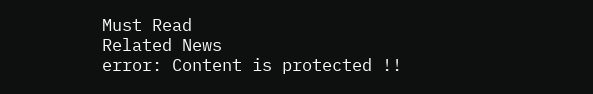Must Read
Related News
error: Content is protected !!